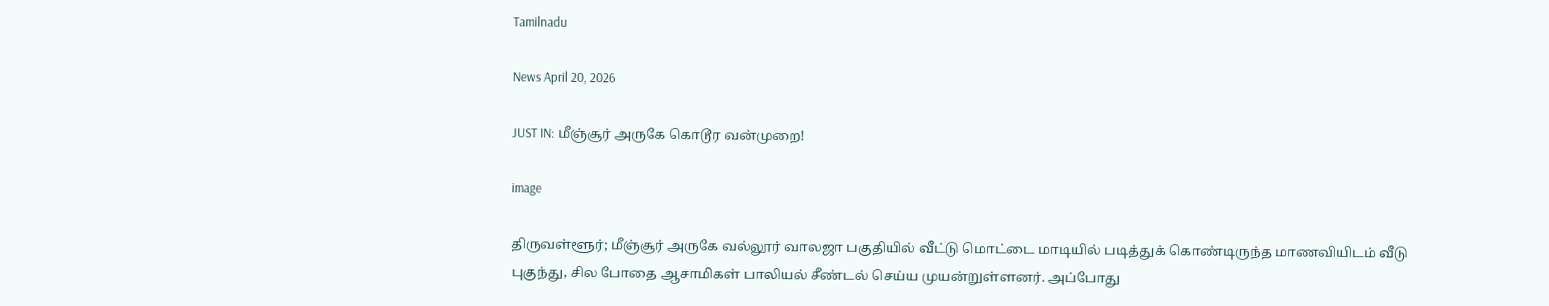Tamilnadu

News April 20, 2026

JUST IN: மீஞ்சூர் அருகே கொடூர வன்முறை!

image

திருவள்ளூர்; மீஞ்சூர் அருகே வல்லூர் வாலஜா பகுதியில் வீட்டு மொட்டை மாடியில் படித்துக் கொண்டிருந்த மாணவியிடம் வீடு புகுந்து, சில போதை ஆசாமிகள் பாலியல் சீண்டல் செய்ய முயன்றுள்ளனர். அப்போது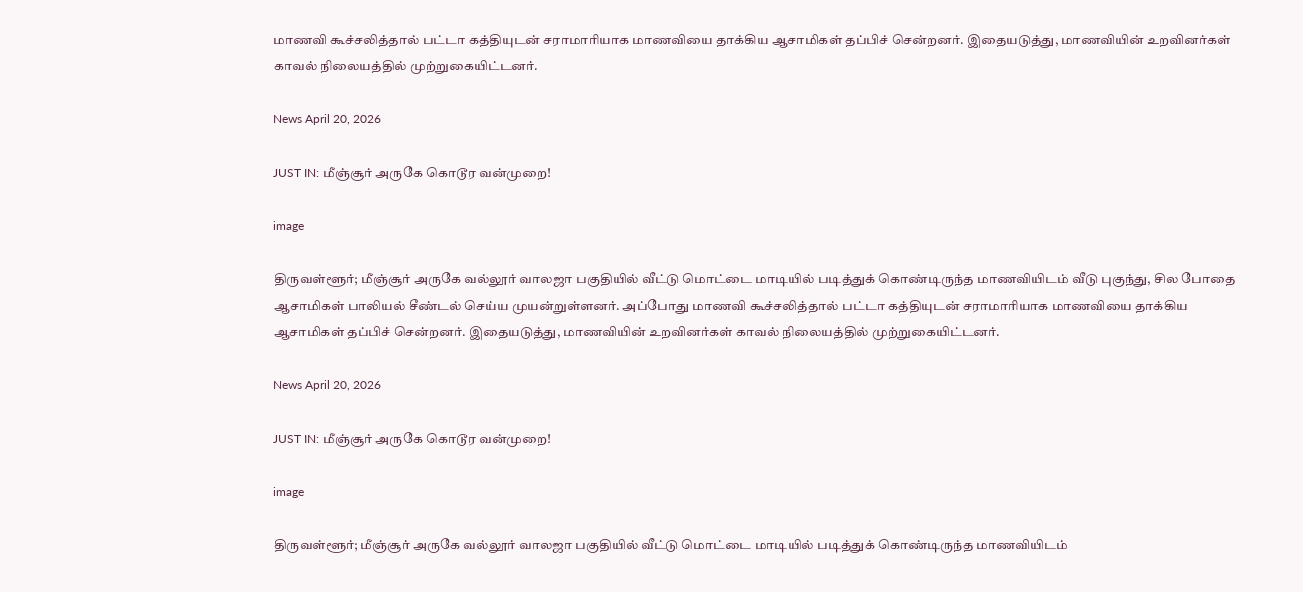மாணவி கூச்சலித்தால் பட்டா கத்தியுடன் சராமாரியாக மாணவியை தாக்கிய ஆசாமிகள் தப்பிச் சென்றனர். இதையடுத்து, மாணவியின் உறவினர்கள் காவல் நிலையத்தில் முற்றுகையிட்டனர்.

News April 20, 2026

JUST IN: மீஞ்சூர் அருகே கொடூர வன்முறை!

image

திருவள்ளூர்; மீஞ்சூர் அருகே வல்லூர் வாலஜா பகுதியில் வீட்டு மொட்டை மாடியில் படித்துக் கொண்டிருந்த மாணவியிடம் வீடு புகுந்து, சில போதை ஆசாமிகள் பாலியல் சீண்டல் செய்ய முயன்றுள்ளனர். அப்போது மாணவி கூச்சலித்தால் பட்டா கத்தியுடன் சராமாரியாக மாணவியை தாக்கிய ஆசாமிகள் தப்பிச் சென்றனர். இதையடுத்து, மாணவியின் உறவினர்கள் காவல் நிலையத்தில் முற்றுகையிட்டனர்.

News April 20, 2026

JUST IN: மீஞ்சூர் அருகே கொடூர வன்முறை!

image

திருவள்ளூர்; மீஞ்சூர் அருகே வல்லூர் வாலஜா பகுதியில் வீட்டு மொட்டை மாடியில் படித்துக் கொண்டிருந்த மாணவியிடம்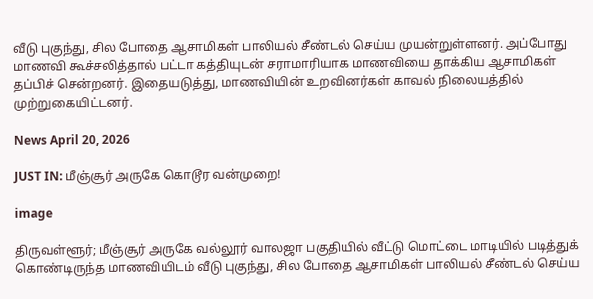வீடு புகுந்து, சில போதை ஆசாமிகள் பாலியல் சீண்டல் செய்ய முயன்றுள்ளனர். அப்போது மாணவி கூச்சலித்தால் பட்டா கத்தியுடன் சராமாரியாக மாணவியை தாக்கிய ஆசாமிகள் தப்பிச் சென்றனர். இதையடுத்து, மாணவியின் உறவினர்கள் காவல் நிலையத்தில் முற்றுகையிட்டனர்.

News April 20, 2026

JUST IN: மீஞ்சூர் அருகே கொடூர வன்முறை!

image

திருவள்ளூர்; மீஞ்சூர் அருகே வல்லூர் வாலஜா பகுதியில் வீட்டு மொட்டை மாடியில் படித்துக் கொண்டிருந்த மாணவியிடம் வீடு புகுந்து, சில போதை ஆசாமிகள் பாலியல் சீண்டல் செய்ய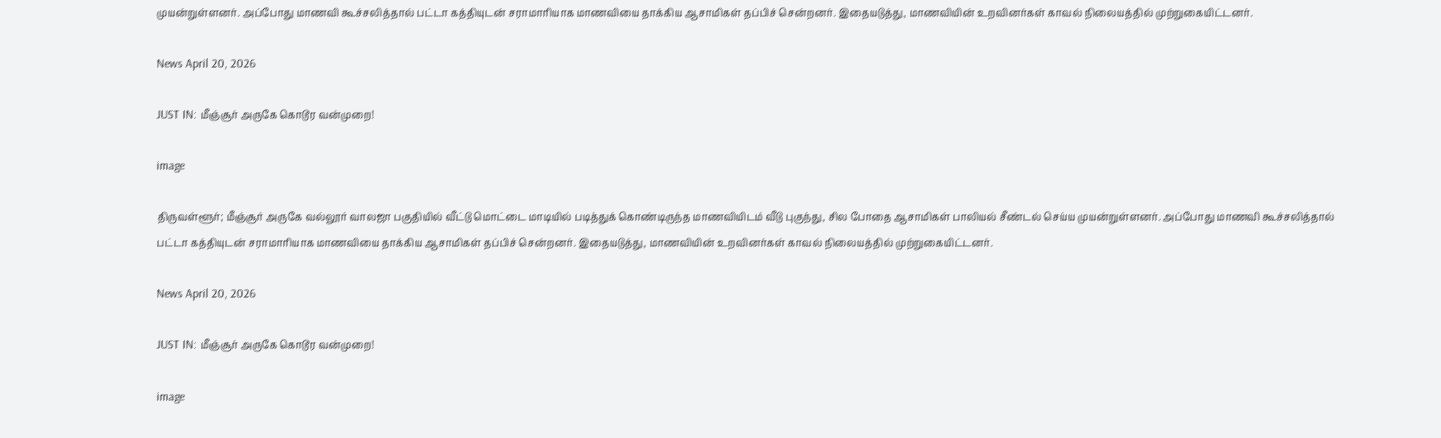முயன்றுள்ளனர். அப்போது மாணவி கூச்சலித்தால் பட்டா கத்தியுடன் சராமாரியாக மாணவியை தாக்கிய ஆசாமிகள் தப்பிச் சென்றனர். இதையடுத்து, மாணவியின் உறவினர்கள் காவல் நிலையத்தில் முற்றுகையிட்டனர்.

News April 20, 2026

JUST IN: மீஞ்சூர் அருகே கொடூர வன்முறை!

image

திருவள்ளூர்; மீஞ்சூர் அருகே வல்லூர் வாலஜா பகுதியில் வீட்டு மொட்டை மாடியில் படித்துக் கொண்டிருந்த மாணவியிடம் வீடு புகுந்து, சில போதை ஆசாமிகள் பாலியல் சீண்டல் செய்ய முயன்றுள்ளனர். அப்போது மாணவி கூச்சலித்தால் பட்டா கத்தியுடன் சராமாரியாக மாணவியை தாக்கிய ஆசாமிகள் தப்பிச் சென்றனர். இதையடுத்து, மாணவியின் உறவினர்கள் காவல் நிலையத்தில் முற்றுகையிட்டனர்.

News April 20, 2026

JUST IN: மீஞ்சூர் அருகே கொடூர வன்முறை!

image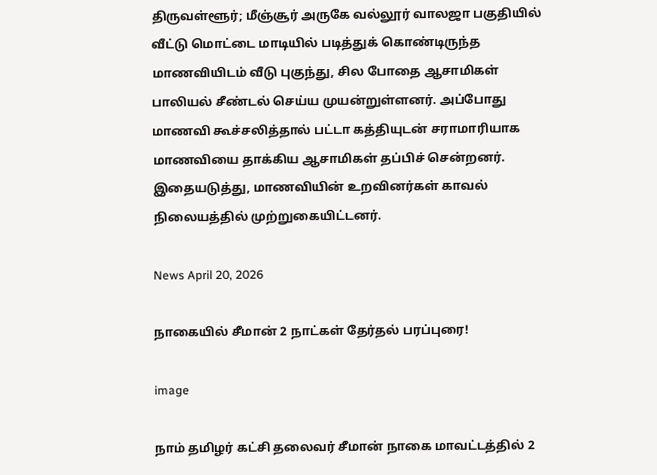திருவள்ளூர்; மீஞ்சூர் அருகே வல்லூர் வாலஜா பகுதியில் வீட்டு மொட்டை மாடியில் படித்துக் கொண்டிருந்த மாணவியிடம் வீடு புகுந்து, சில போதை ஆசாமிகள் பாலியல் சீண்டல் செய்ய முயன்றுள்ளனர். அப்போது மாணவி கூச்சலித்தால் பட்டா கத்தியுடன் சராமாரியாக மாணவியை தாக்கிய ஆசாமிகள் தப்பிச் சென்றனர். இதையடுத்து, மாணவியின் உறவினர்கள் காவல் நிலையத்தில் முற்றுகையிட்டனர்.

News April 20, 2026

நாகையில் சீமான் 2 நாட்கள் தேர்தல் பரப்புரை!

image

நாம் தமிழர் கட்சி தலைவர் சீமான் நாகை மாவட்டத்தில் 2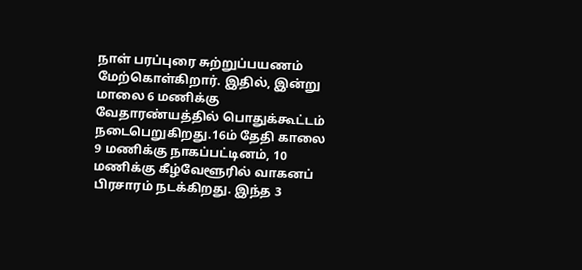நாள் பரப்புரை சுற்றுப்பயணம் மேற்கொள்கிறார். இதில், இன்று மாலை 6 மணிக்கு வேதாரண்யத்தில் பொதுக்கூட்டம் நடைபெறுகிறது.16ம் தேதி காலை 9 மணிக்கு நாகப்பட்டினம், 10 மணிக்கு கீழ்வேளூரில் வாகனப் பிரசாரம் நடக்கிறது. இந்த 3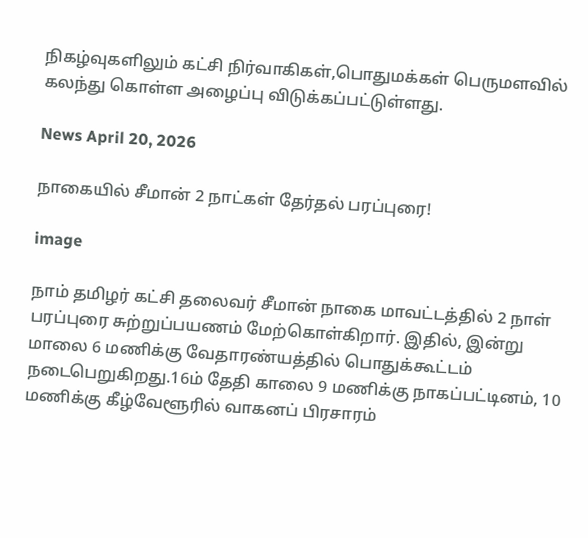நிகழ்வுகளிலும் கட்சி நிர்வாகிகள்,பொதுமக்கள் பெருமளவில் கலந்து கொள்ள அழைப்பு விடுக்கப்பட்டுள்ளது.

News April 20, 2026

நாகையில் சீமான் 2 நாட்கள் தேர்தல் பரப்புரை!

image

நாம் தமிழர் கட்சி தலைவர் சீமான் நாகை மாவட்டத்தில் 2 நாள் பரப்புரை சுற்றுப்பயணம் மேற்கொள்கிறார். இதில், இன்று மாலை 6 மணிக்கு வேதாரண்யத்தில் பொதுக்கூட்டம் நடைபெறுகிறது.16ம் தேதி காலை 9 மணிக்கு நாகப்பட்டினம், 10 மணிக்கு கீழ்வேளூரில் வாகனப் பிரசாரம்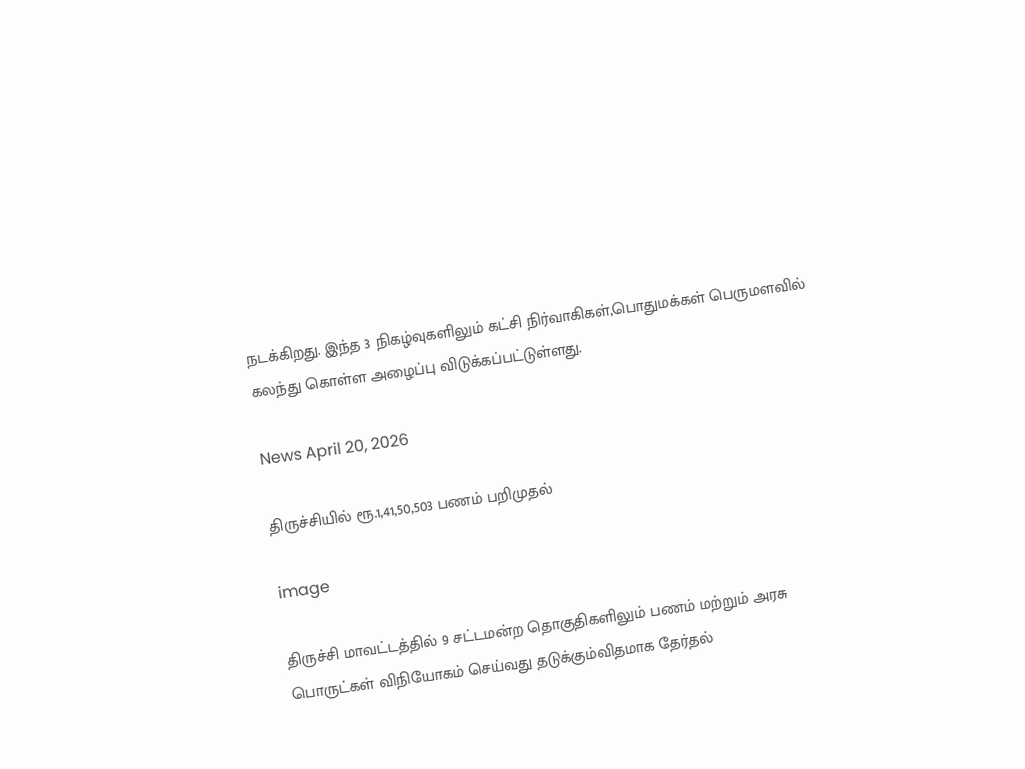நடக்கிறது. இந்த 3 நிகழ்வுகளிலும் கட்சி நிர்வாகிகள்,பொதுமக்கள் பெருமளவில் கலந்து கொள்ள அழைப்பு விடுக்கப்பட்டுள்ளது.

News April 20, 2026

திருச்சியில் ரூ.1,41,50,503 பணம் பறிமுதல்

image

திருச்சி மாவட்டத்தில் 9 சட்டமன்ற தொகுதிகளிலும் பணம் மற்றும் அரசு பொருட்கள் விநியோகம் செய்வது தடுக்கும்விதமாக தேர்தல்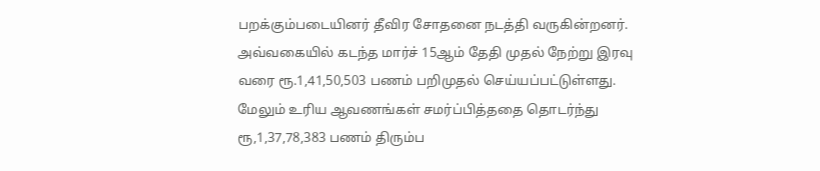பறக்கும்படையினர் தீவிர சோதனை நடத்தி வருகின்றனர். அவ்வகையில் கடந்த மார்ச் 15ஆம் தேதி முதல் நேற்று இரவு வரை ரூ.1,41,50,503 பணம் பறிமுதல் செய்யப்பட்டுள்ளது. மேலும் உரிய ஆவணங்கள் சமர்ப்பித்ததை தொடர்ந்து ரூ,1,37,78,383 பணம் திரும்ப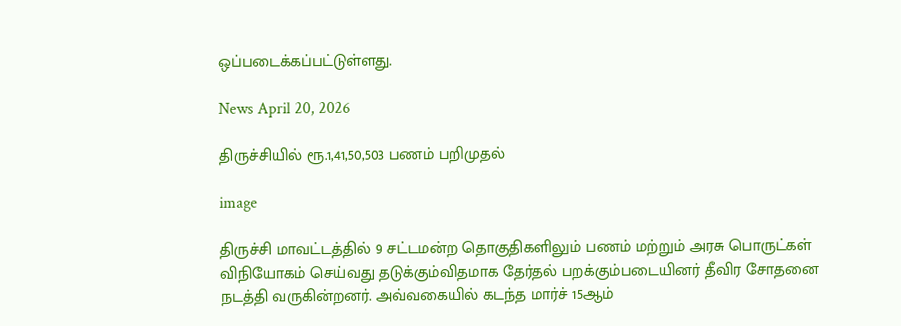ஒப்படைக்கப்பட்டுள்ளது.

News April 20, 2026

திருச்சியில் ரூ.1,41,50,503 பணம் பறிமுதல்

image

திருச்சி மாவட்டத்தில் 9 சட்டமன்ற தொகுதிகளிலும் பணம் மற்றும் அரசு பொருட்கள் விநியோகம் செய்வது தடுக்கும்விதமாக தேர்தல் பறக்கும்படையினர் தீவிர சோதனை நடத்தி வருகின்றனர். அவ்வகையில் கடந்த மார்ச் 15ஆம்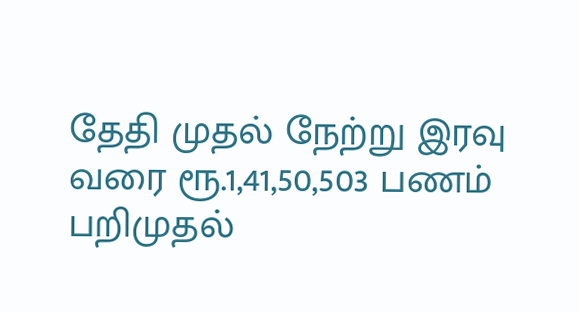தேதி முதல் நேற்று இரவு வரை ரூ.1,41,50,503 பணம் பறிமுதல்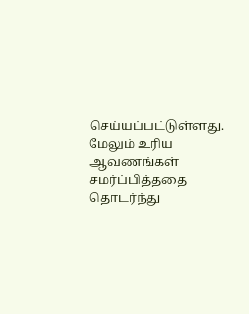செய்யப்பட்டுள்ளது. மேலும் உரிய ஆவணங்கள் சமர்ப்பித்ததை தொடர்ந்து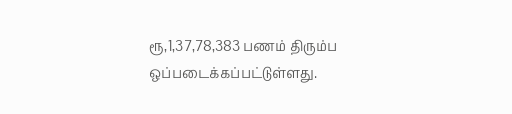ரூ,1,37,78,383 பணம் திரும்ப ஒப்படைக்கப்பட்டுள்ளது.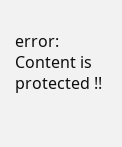error: Content is protected !!